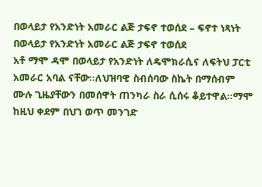በወላይታ የአንድነት አመራር ልጅ ታፍኖ ተወሰደ – ፍኖተ ነጻነት
በወላይታ የአንድነት አመራር ልጅ ታፍኖ ተወሰደ
አቶ ማሞ ዳሞ በወላይታ የአንድነት ለዴሞክራሲና ለፍትህ ፓርቲ አመራር አባል ናቸው፡፡ለህዝባዊ ስብሰባው ስኬት በማሰብም ሙሉ ጊዜያቸውን በመሰዋት ጠንካራ ስራ ሲሰሩ ቆይተዋል፡፡ማሞ ከዚህ ቀደም በህገ ወጥ መንገድ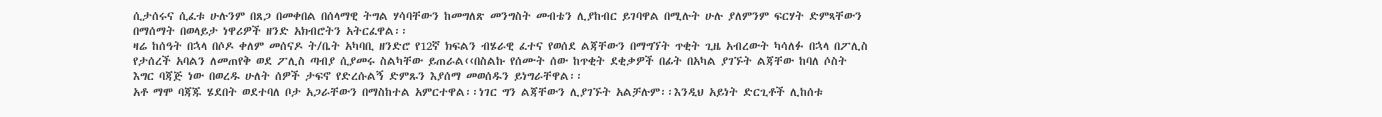ሲታሰሩና ሲፈቱ ሁሉንም በጸጋ በመቀበል በሰላማዊ ትግል ሃሳባቸውን ከመግለጽ መንግስት መብቴን ሊያከብር ይገባዋል በሚሉት ሁሉ ያለምንም ፍርሃት ድምጻቸውን በማሰማት በወላይታ ነዋሪዎች ዘንድ አክብሮትን አትርፈዋል፡፡
ዛሬ ከሰዓት በኋላ በሶዶ ቀለም መሰናዶ ት/ቤት አካባቢ ዘንድሮ የ12ኛ ክፍልን ብሄራዊ ፈተና የወሰደ ልጃቸውን በማግኘት ጥቂት ጊዜ አብረውት ካሳለፉ በኋላ በፖሊስ የታሰረች አባልን ለመጠየቅ ወደ ፖሊስ ጣብያ ሲያመሩ ስልካቸው ይጠራል‹‹በስልኩ የሰሙት ሰው ከጥቂት ደቂቃዎች በፊት በአካል ያገኙት ልጃቸው ከባለ ሶስት እግር ባጃጅ ነው በወረዱ ሁለት ሰዎች ታፍኖ የድረሱልኝ ድምጹን እያሰማ መወሰዱን ይነግራቸዋል፡፡
አቶ ማሞ ባጃጁ ሄደበት ወደተባለ ቦታ አጋራቸውን በማስከተል አምርተዋል፡፡ነገር ግን ልጃቸውን ሊያገኙት አልቻሉም፡፡እንዲህ አይነት ድርጊቶች ሊከሰቱ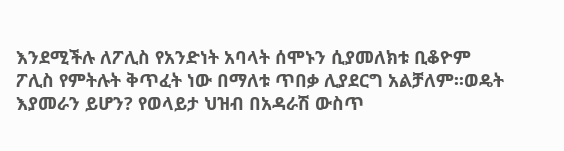እንደሚችሉ ለፖሊስ የአንድነት አባላት ሰሞኑን ሲያመለክቱ ቢቆዮም ፖሊስ የምትሉት ቅጥፈት ነው በማለቱ ጥበቃ ሊያደርግ አልቻለም፡፡ወዴት እያመራን ይሆን? የወላይታ ህዝብ በአዳራሽ ውስጥ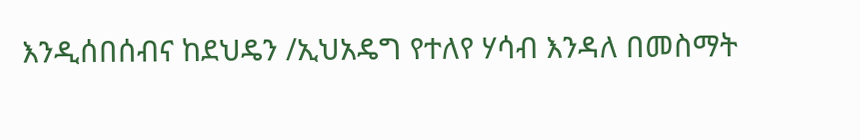እንዲሰበሰብና ከደህዴን /ኢህአዴግ የተለየ ሃሳብ እንዳለ በመስማት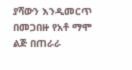ያሻውን እንዲመርጥ በመጋበዙ የአቶ ማሞ ልጅ በጠራራ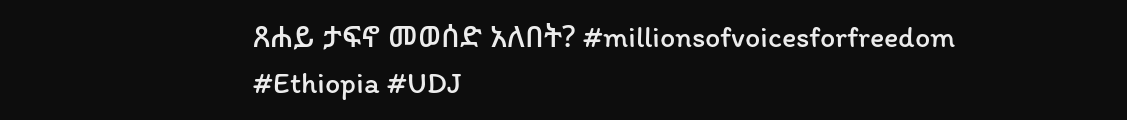ጸሐይ ታፍኖ መወሰድ አለበት? #millionsofvoicesforfreedom #Ethiopia #UDJ